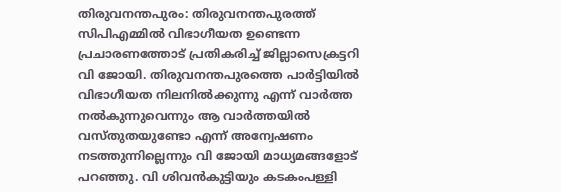തിരുവനന്തപുരം: തിരുവനന്തപുരത്ത് സിപിഎമ്മിൽ വിഭാഗീയത ഉണ്ടെന്ന പ്രചാരണത്തോട് പ്രതികരിച്ച് ജില്ലാസെക്രട്ടറി വി ജോയി. തിരുവനന്തപുരത്തെ പാർട്ടിയിൽ വിഭാഗീയത നിലനിൽക്കുന്നു എന്ന് വാർത്ത നൽകുന്നുവെന്നും ആ വാർത്തയിൽ വസ്തുതയുണ്ടോ എന്ന് അന്വേഷണം നടത്തുന്നില്ലെന്നും വി ജോയി മാധ്യമങ്ങളോട് പറഞ്ഞു. വി ശിവൻകുട്ടിയും കടകംപള്ളി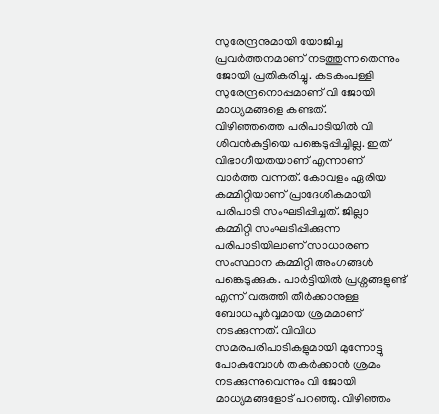സുരേന്ദ്രനുമായി യോജിച്ച പ്രവർത്തനമാണ് നടത്തുന്നതെന്നും ജോയി പ്രതികരിച്ചു. കടകംപള്ളി സുരേന്ദ്രനൊപ്പമാണ് വി ജോയി മാധ്യമങ്ങളെ കണ്ടത്.
വിഴിഞ്ഞത്തെ പരിപാടിയിൽ വി ശിവൻകുട്ടിയെ പങ്കെടുപ്പിച്ചില്ല. ഇത് വിഭാഗീയതയാണ് എന്നാണ് വാർത്ത വന്നത്. കോവളം ഏരിയ കമ്മിറ്റിയാണ് പ്രാദേശികമായി പരിപാടി സംഘടിപ്പിച്ചത്. ജില്ലാ കമ്മിറ്റി സംഘടിപ്പിക്കുന്ന പരിപാടിയിലാണ് സാധാരണ സംസ്ഥാന കമ്മിറ്റി അംഗങ്ങൾ പങ്കെടുക്കുക. പാർട്ടിയിൽ പ്രശ്നങ്ങളുണ്ട് എന്ന് വരുത്തി തീർക്കാനുള്ള ബോധപൂർവ്വമായ ശ്രമമാണ് നടക്കുന്നത്. വിവിധ സമരപരിപാടികളുമായി മുന്നോട്ടു പോകുമ്പോൾ തകർക്കാൻ ശ്രമം നടക്കുന്നുവെന്നും വി ജോയി മാധ്യമങ്ങളോട് പറഞ്ഞു. വിഴിഞ്ഞം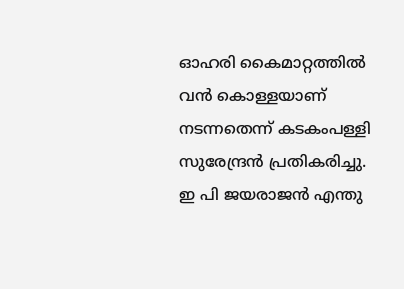ഓഹരി കൈമാറ്റത്തിൽ വൻ കൊള്ളയാണ് നടന്നതെന്ന് കടകംപള്ളി സുരേന്ദ്രൻ പ്രതികരിച്ചു. ഇ പി ജയരാജൻ എന്തു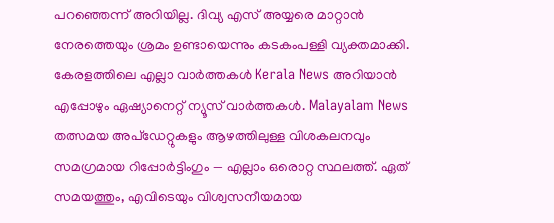പറഞ്ഞെന്ന് അറിയില്ല. ദിവ്യ എസ് അയ്യരെ മാറ്റാൻ നേരത്തെയും ശ്രമം ഉണ്ടായെന്നും കടകംപള്ളി വ്യക്തമാക്കി.
കേരളത്തിലെ എല്ലാ വാർത്തകൾ Kerala News അറിയാൻ എപ്പോഴും ഏഷ്യാനെറ്റ് ന്യൂസ് വാർത്തകൾ. Malayalam News തത്സമയ അപ്ഡേറ്റുകളും ആഴത്തിലുള്ള വിശകലനവും സമഗ്രമായ റിപ്പോർട്ടിംഗും — എല്ലാം ഒരൊറ്റ സ്ഥലത്ത്. ഏത് സമയത്തും, എവിടെയും വിശ്വസനീയമായ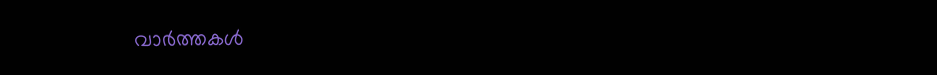വാർത്തകൾ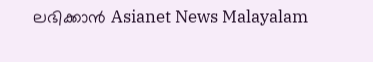ലഭിക്കാൻ Asianet News Malayalam